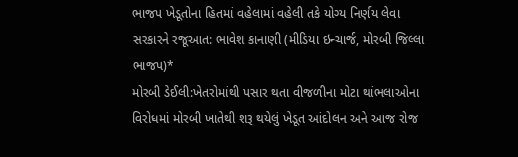ભાજપ ખેડૂતોના હિતમાં વહેલામાં વહેલી તકે યોગ્ય નિર્ણય લેવા સરકારને રજૂઆત: ભાવેશ કાનાણી (મીડિયા ઇન્ચાર્જ, મોરબી જિલ્લા ભાજપ)*
મોરબી ડેઈલી:ખેતરોમાંથી પસાર થતા વીજળીના મોટા થાંભલાઓના વિરોધમાં મોરબી ખાતેથી શરૂ થયેલું ખેડૂત આંદોલન અને આજ રોજ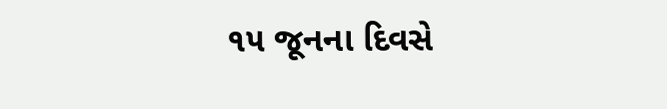૧૫ જૂનના દિવસે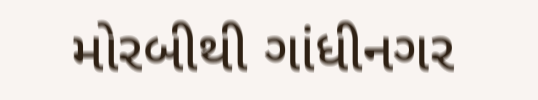મોરબીથી ગાંધીનગર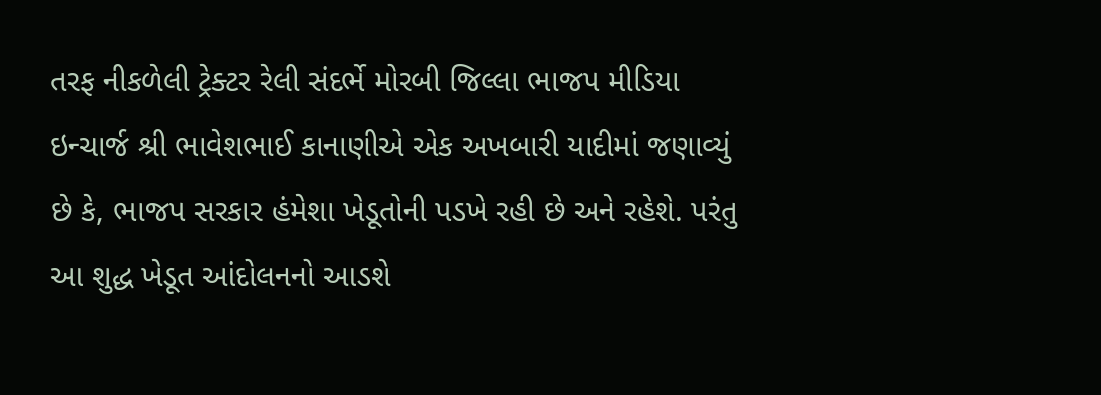તરફ નીકળેલી ટ્રેક્ટર રેલી સંદર્ભે મોરબી જિલ્લા ભાજપ મીડિયા ઇન્ચાર્જ શ્રી ભાવેશભાઈ કાનાણીએ એક અખબારી યાદીમાં જણાવ્યું છે કે, ભાજપ સરકાર હંમેશા ખેડૂતોની પડખે રહી છે અને રહેશે. પરંતુ આ શુદ્ધ ખેડૂત આંદોલનનો આડશે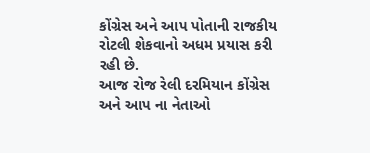કોંગ્રેસ અને આપ પોતાની રાજકીય રોટલી શેકવાનો અધમ પ્રયાસ કરી રહી છે.
આજ રોજ રેલી દરમિયાન કોંગ્રેસ અને આપ ના નેતાઓ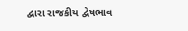દ્વારા રાજકીય દ્વેષભાવ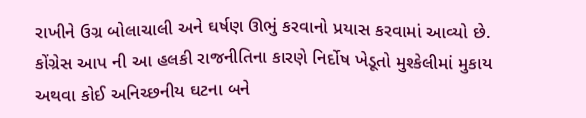રાખીને ઉગ્ર બોલાચાલી અને ઘર્ષણ ઊભું કરવાનો પ્રયાસ કરવામાં આવ્યો છે. કોંગ્રેસ આપ ની આ હલકી રાજનીતિના કારણે નિર્દોષ ખેડૂતો મુશ્કેલીમાં મુકાય અથવા કોઈ અનિચ્છનીય ઘટના બને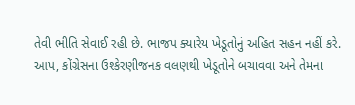તેવી ભીતિ સેવાઈ રહી છે. ભાજપ ક્યારેય ખેડૂતોનું અહિત સહન નહીં કરે.
આપ, કોંગ્રેસના ઉશ્કેરણીજનક વલણથી ખેડૂતોને બચાવવા અને તેમના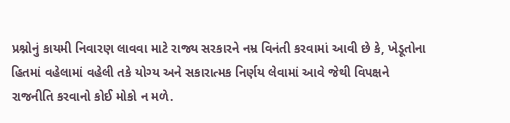પ્રશ્નોનું કાયમી નિવારણ લાવવા માટે રાજ્ય સરકારને નમ્ર વિનંતી કરવામાં આવી છે કે, ખેડૂતોના હિતમાં વહેલામાં વહેલી તકે યોગ્ય અને સકારાત્મક નિર્ણય લેવામાં આવે જેથી વિપક્ષને રાજનીતિ કરવાનો કોઈ મોકો ન મળે.